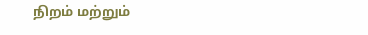நிறம் மற்றும்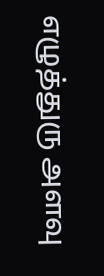எழுத்துரு அளவு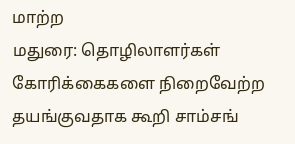மாற்ற
மதுரை: தொழிலாளர்கள் கோரிக்கைகளை நிறைவேற்ற தயங்குவதாக கூறி சாம்சங்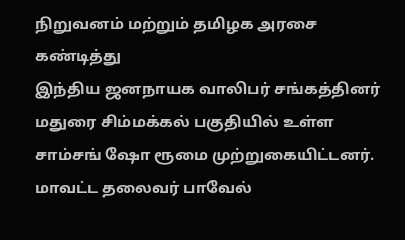நிறுவனம் மற்றும் தமிழக அரசை கண்டித்து
இந்திய ஜனநாயக வாலிபர் சங்கத்தினர் மதுரை சிம்மக்கல் பகுதியில் உள்ள சாம்சங் ஷோ ரூமை முற்றுகையிட்டனர். மாவட்ட தலைவர் பாவேல்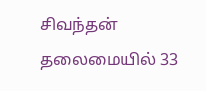சிவந்தன் தலைமையில் 33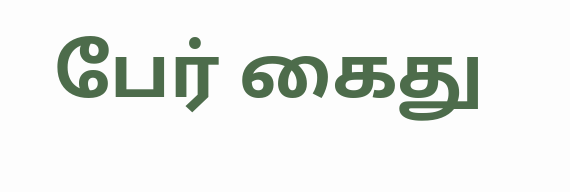பேர் கைது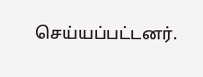செய்யப்பட்டனர்.